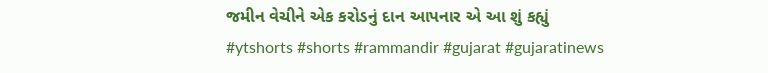જમીન વેચીને એક કરોડનું દાન આપનાર એ આ શું કહ્યું #ytshorts #shorts #rammandir #gujarat #gujaratinews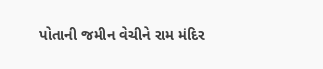પોતાની જમીન વેચીને રામ મંદિર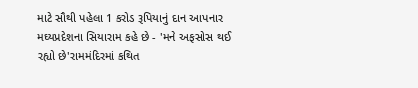માટે સૌથી પહેલા 1 કરોડ રૂપિયાનું દાન આપનાર મઘ્યપ્રદેશના સિયારામ કહે છે - 'મને અફસોસ થઈ રહ્યો છે'રામમંદિરમાં કથિત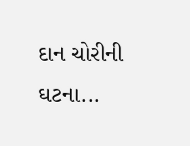દાન ચોરીની ઘટના...